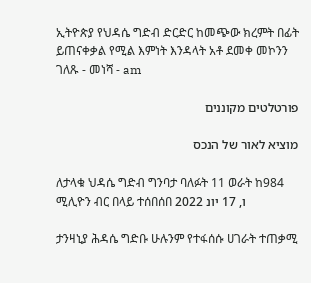ኢትዮጵያ የህዳሴ ግድብ ድርድር ከመጭው ክረምት በፊት ይጠናቀቃል የሚል እምነት እንዳላት አቶ ደመቀ መኮንን ገለጹ - መነሻ - am

פורטלטים מקוננים

מוציא לאור של הנכס

ለታላቁ ህዳሴ ግድብ ግንባታ ባለፉት 11 ወራት ከ984 ሚሊዮን ብር በላይ ተሰበሰበ ו, 17 יונ 2022

ታንዛኒያ ሕዳሴ ግድቡ ሁሉንም የተፋሰሱ ሀገራት ተጠቃሚ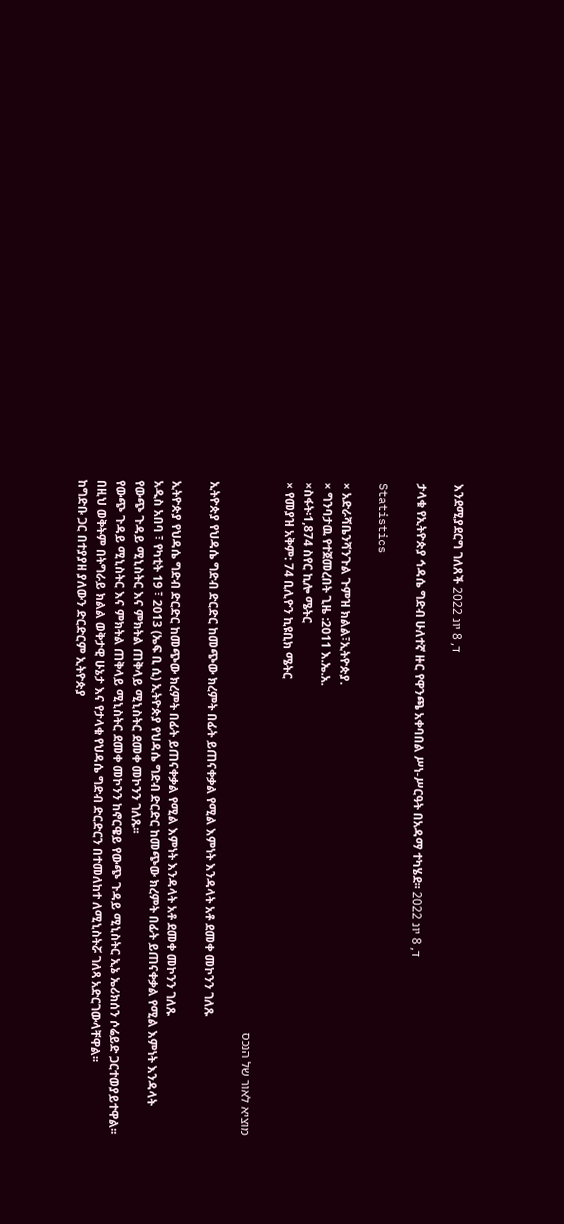እንደሚያደርግ ገለጸች ד, 8 יונ 2022

ታላቁ የኢትዮጵያ ኅዳሴ ግድብ ሁለተኛ ዙር የዋንጫ አቀባበል ሥነ-ሥርዓት በአዳማ ተካሄደ፡፡ ד, 8 יונ 2022

Statistics

× አድራሻቤንሻንጉል ጉምዝ ክልል፣ኢትዮጵያ.
× ግንባታዉ የተጀመረበት ጊዜ :2011 እ.ኤ.አ.
×ስፋት፡1,874 ስየር ኪሎ ሜትር
× የመያዝ አቅም: 74 ቢሊዮን ኪዩቢክ ሜትር

מוציא לאור של הנכס

ኢትዮጵያ የህዳሴ ግድብ ድርድር ከመጭው ክረምት በፊት ይጠናቀቃል የሚል እምነት እንዳላት አቶ ደመቀ መኮንን ገለጹ

ኢትዮጵያ የህዳሴ ግድብ ድርድር ከመጭው ክረምት በፊት ይጠናቀቃል የሚል እምነት እንዳላት አቶ ደመቀ መኮንን ገለጹ
አዲስ አበባ ፣ የካቲት 19 ፣ 2013 (ኤፍ ቢ ሲ) ኢትዮጵያ የህዳሴ ግድብ ድርድር ከመጭው ክረምት በፊት ይጠናቀቃል የሚል እምነት እንዳላት የውጭ ጉዳይ ሚኒስትር እና ምክትል ጠቅላይ ሚኒስትር ደመቀ መኮንን ገለጹ፡፡
የውጭ ጉዳይ ሚኒስትር እና ምክትል ጠቅላይ ሚኒስትር ደመቀ መኮንን ከኖርዌይ የውጭ ጉዳይ ሚኒስትር ኢኔ ኤሪክሰን ሶሬይድ ጋርተወያይተዋል፡፡
በዚህ ወቅትም በትግራይ ክልል ወቅታዊ ሁኔታ እና የታላቁ የህዳሴ ግድብ ድርድርን በተመለከተ ለሚኒስትሯ ገለጻ አድርገውላቸዋል፡፡
ከግድቡ ጋር በተያያዘ ያለውን ድርድርም ኢትዮጵያ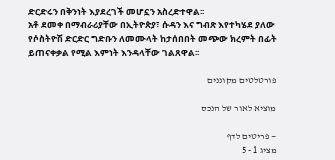ድርድሩን በቅንነት እያደረገች መሆኗን አስረድተዋል፡፡
አቶ ደመቀ በማብራሪያቸው በኢትዮጵያ፣ ሱዳን እና ግብጽ እየተካሄደ ያለው የሶስትዮሽ ድርድር ግድቡን ለመሙላት ከታሰበበት መጭው ክረምት በፊት ይጠናቀቃል የሚል እምነት እንዳላቸው ገልጸዋል፡፡

פורטלטים מקוננים

מוציא לאור של הנכס

— פריטים לדף
מציג 1 - 5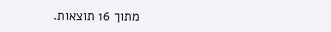מתוך 16 תוצאות.